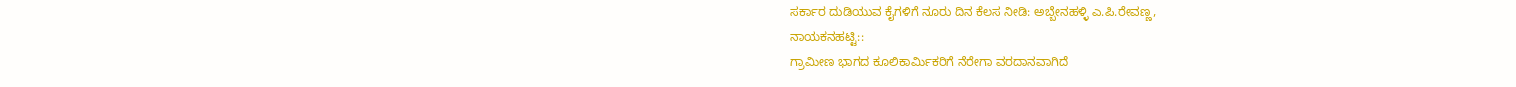ಸರ್ಕಾರ ದುಡಿಯುವ ಕೈಗಳಿಗೆ ನೂರು ದಿನ ಕೆಲಸ ನೀಡಿ: ಅಬ್ಬೇನಹಳ್ಳಿ ಎ.ಪಿ.ರೇವಣ್ಣ,
ನಾಯಕನಹಟ್ಟಿ::
ಗ್ರಾಮೀಣ ಭಾಗದ ಕೂಲಿಕಾರ್ಮಿಕರಿಗೆ ನೆರೇಗಾ ವರದಾನವಾಗಿದೆ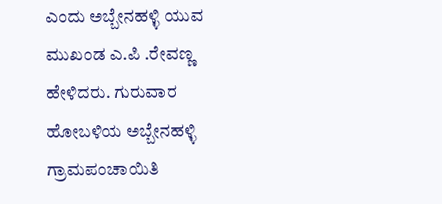ಎಂದು ಅಬ್ಬೇನಹಳ್ಳಿ ಯುವ ಮುಖಂಡ ಎ.ಪಿ .ರೇವಣ್ಣ ಹೇಳಿದರು. ಗುರುವಾರ ಹೋಬಳಿಯ ಅಬ್ಬೇನಹಳ್ಳಿ ಗ್ರಾಮಪಂಚಾಯಿತಿ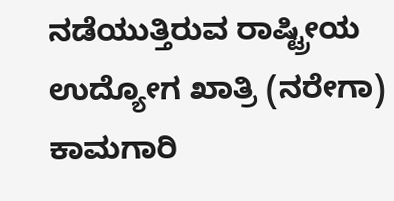ನಡೆಯುತ್ತಿರುವ ರಾಷ್ಟ್ರೀಯ ಉದ್ಯೋಗ ಖಾತ್ರಿ (ನರೇಗಾ) ಕಾಮಗಾರಿ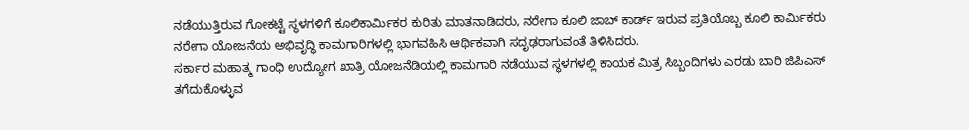ನಡೆಯುತ್ತಿರುವ ಗೋಕಟ್ಟೆ ಸ್ಥಳಗಳಿಗೆ ಕೂಲಿಕಾರ್ಮಿಕರ ಕುರಿತು ಮಾತನಾಡಿದರು, ನರೇಗಾ ಕೂಲಿ ಜಾಬ್ ಕಾರ್ಡ್ ಇರುವ ಪ್ರತಿಯೊಬ್ಬ ಕೂಲಿ ಕಾರ್ಮಿಕರು ನರೇಗಾ ಯೋಜನೆಯ ಅಭಿವೃದ್ಧಿ ಕಾಮಗಾರಿಗಳಲ್ಲಿ ಭಾಗವಹಿಸಿ ಆರ್ಥಿಕವಾಗಿ ಸದೃಢರಾಗುವಂತೆ ತಿಳಿಸಿದರು.
ಸರ್ಕಾರ ಮಹಾತ್ಮ ಗಾಂಧಿ ಉದ್ಯೋಗ ಖಾತ್ರಿ ಯೋಜನೆಡಿಯಲ್ಲಿ ಕಾಮಗಾರಿ ನಡೆಯುವ ಸ್ಥಳಗಳಲ್ಲಿ ಕಾಯಕ ಮಿತ್ರ ಸಿಬ್ಬಂದಿಗಳು ಎರಡು ಬಾರಿ ಜಿಪಿಎಸ್ ತಗೆದುಕೊಳ್ಳುವ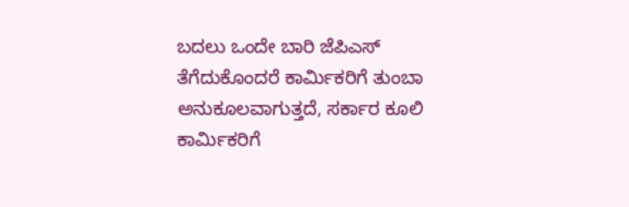ಬದಲು ಒಂದೇ ಬಾರಿ ಜೆಪಿಎಸ್ ತೆಗೆದುಕೊಂದರೆ ಕಾರ್ಮಿಕರಿಗೆ ತುಂಬಾ ಅನುಕೂಲವಾಗುತ್ತದೆ, ಸರ್ಕಾರ ಕೂಲಿ ಕಾರ್ಮಿಕರಿಗೆ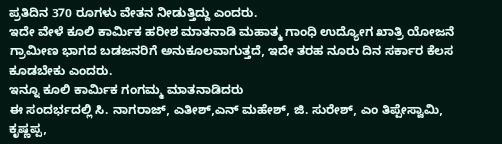ಪ್ರತಿದಿನ 370 ರೂಗಳು ವೇತನ ನೀಡುತ್ತಿದ್ದು ಎಂದರು.
ಇದೇ ವೇಳೆ ಕೂಲಿ ಕಾರ್ಮಿಕ ಹರೀಶ ಮಾತನಾಡಿ ಮಹಾತ್ಮ ಗಾಂಧಿ ಉದ್ಯೋಗ ಖಾತ್ರಿ ಯೋಜನೆ ಗ್ರಾಮೀಣ ಭಾಗದ ಬಡಜನರಿಗೆ ಅನುಕೂಲವಾಗುತ್ತದೆ, ಇದೇ ತರಹ ನೂರು ದಿನ ಸರ್ಕಾರ ಕೆಲಸ ಕೂಡಬೇಕು ಎಂದರು.
ಇನ್ನೂ ಕೂಲಿ ಕಾರ್ಮಿಕ ಗಂಗಮ್ಮ ಮಾತನಾಡಿದರು
ಈ ಸಂದರ್ಭದಲ್ಲಿ ಸಿ. ನಾಗರಾಜ್, ಎತೀಶ್,ಎನ್ ಮಹೇಶ್, ಜಿ. ಸುರೇಶ್, ಎಂ ತಿಪ್ಪೇಸ್ವಾಮಿ, ಕೃಷ್ಣಪ್ಪ,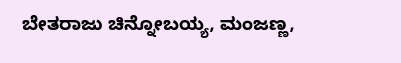ಬೇತರಾಜು ಚಿನ್ನೋಬಯ್ಯ, ಮಂಜಣ್ಣ,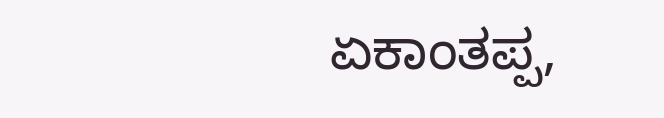ಏಕಾಂತಪ್ಪ,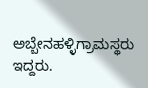ಅಬ್ಬೇನಹಳ್ಳಿಗ್ರಾಮಸ್ಥರು ಇದ್ದರು.